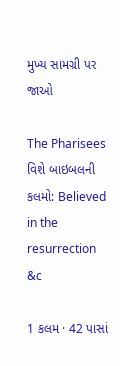મુખ્ય સામગ્રી પર જાઓ

The Pharisees વિશે બાઇબલની કલમો: Believed in the resurrection &c

1 કલમ · 42 પાસાં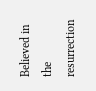Believed in the resurrection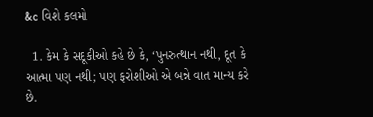&c વિશે કલમો

  1. કેમ કે સદૂકીઓ કહે છે કે, ‘પુનરુત્થાન નથી, દૂત કે આત્મા પણ નથી; પણ ફરોશીઓ એ બન્ને વાત માન્ય કરે છે.